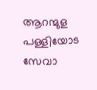ആറന്മുള പള്ളിയോട സേവാ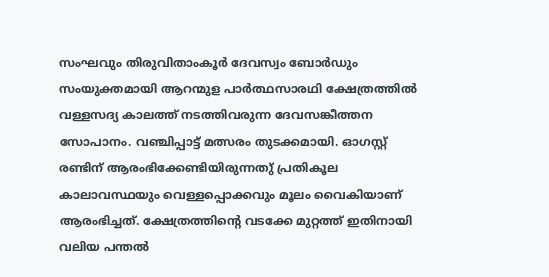സംഘവും തിരുവിതാംകൂർ ദേവസ്വം ബോർഡും സംയുക്തമായി ആറന്മുള പാർത്ഥസാരഥി ക്ഷേത്രത്തിൽ വള്ളസദ്യ കാലത്ത് നടത്തിവരുന്ന ദേവസങ്കീത്തന സോപാനം. വഞ്ചിപ്പാട്ട് മത്സരം തുടക്കമായി. ഓഗസ്റ്റ് രണ്ടിന് ആരംഭിക്കേണ്ടിയിരുന്നതു് പ്രതികൂല കാലാവസ്ഥയും വെള്ളപ്പൊക്കവും മൂലം വൈകിയാണ് ആരംഭിച്ചത്. ക്ഷേത്രത്തിന്റെ വടക്കേ മുറ്റത്ത് ഇതിനായി വലിയ പന്തൽ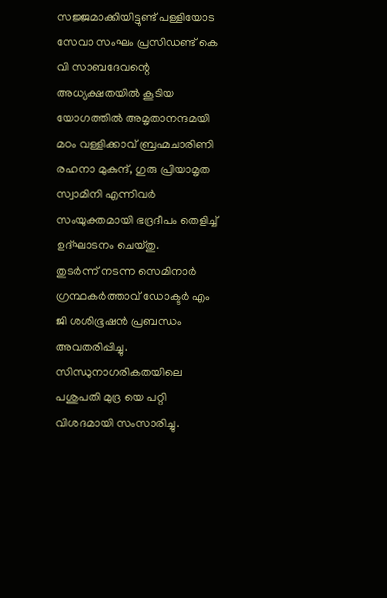സജ്ജമാക്കിയിട്ടുണ്ട് പള്ളിയോട സേവാ സംഘം പ്രസിഡണ്ട് കെ വി സാബദേവന്റെ അധ്യക്ഷതയിൽ കൂടിയ യോഗത്തിൽ അമൃതാനന്ദമയി മഠം വള്ളിക്കാവ് ബ്രഹ്മചാരിണി രഹനാ മുകുന്ദ്, ഗുരു പ്രിയാമൃത സ്വാമിനി എന്നിവർ സംയുക്തമായി ഭദ്രദീപം തെളിച്ച് ഉദ്ഘാടനം ചെയ്തു.
തുടർന്ന് നടന്ന സെമിനാർ ഗ്രന്ഥകർത്താവ് ഡോക്ടർ എം ജി ശശിഭൂഷൻ പ്രബന്ധം അവതരിപ്പിച്ചു. സിന്ധുനാഗരികതയിലെ പശുപതി മുദ്ര യെ പറ്റി വിശദമായി സംസാരിച്ചു.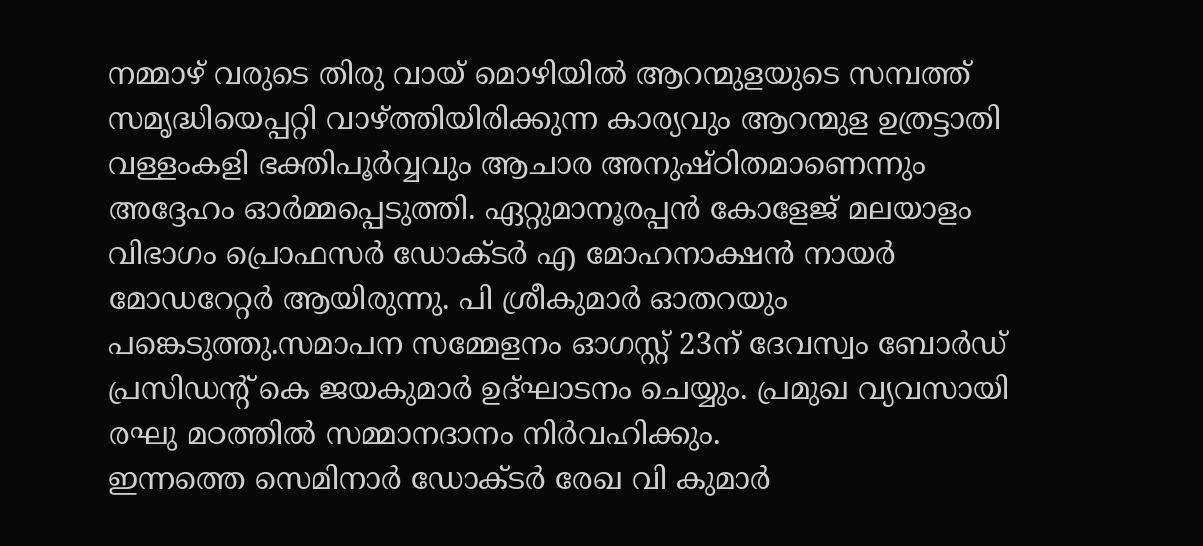നമ്മാഴ് വരുടെ തിരു വായ് മൊഴിയിൽ ആറന്മുളയുടെ സമ്പത്ത് സമൃദ്ധിയെപ്പറ്റി വാഴ്ത്തിയിരിക്കുന്ന കാര്യവും ആറന്മുള ഉത്രട്ടാതി വള്ളംകളി ഭക്തിപൂർവ്വവും ആചാര അനുഷ്ഠിതമാണെന്നും അദ്ദേഹം ഓർമ്മപ്പെടുത്തി. ഏറ്റുമാനൂരപ്പൻ കോളേജ് മലയാളം വിഭാഗം പ്രൊഫസർ ഡോക്ടർ എ മോഹനാക്ഷൻ നായർ മോഡറേറ്റർ ആയിരുന്നു. പി ശ്രീകുമാർ ഓതറയും പങ്കെടുത്തു.സമാപന സമ്മേളനം ഓഗസ്റ്റ് 23ന് ദേവസ്വം ബോർഡ് പ്രസിഡന്റ് കെ ജയകുമാർ ഉദ്ഘാടനം ചെയ്യും. പ്രമുഖ വ്യവസായി രഘു മഠത്തിൽ സമ്മാനദാനം നിർവഹിക്കും.
ഇന്നത്തെ സെമിനാർ ഡോക്ടർ രേഖ വി കുമാർ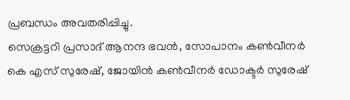പ്രബന്ധം അവതരിപ്പിച്ചു.
സെക്രട്ടറി പ്രസാദ് ആനന്ദ ഭവൻ, സോപാനം കൺവീനർ കെ എസ് സുരേഷ്, ജോയിൻ കൺവീനർ ഡോക്ടർ സുരേഷ്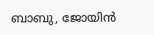ബാബു, ജോയിൻ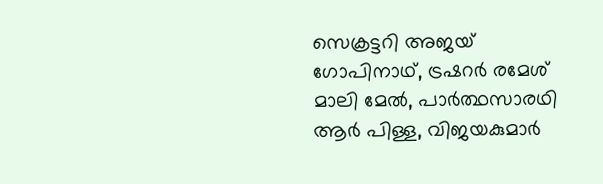സെക്രട്ടറി അജയ് ഗോപിനാഥ്, ട്രഷറർ രമേശ് മാലി മേൽ, പാർത്ഥസാരഥി ആർ പിള്ള, വിജയകുമാർ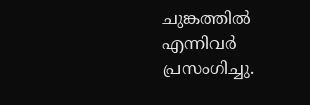ചുങ്കത്തിൽ എന്നിവർ പ്രസംഗിച്ചു.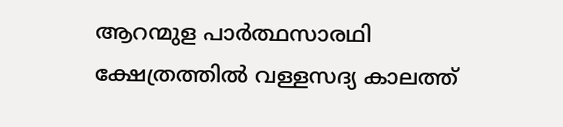ആറന്മുള പാർത്ഥസാരഥി ക്ഷേത്രത്തിൽ വള്ളസദ്യ കാലത്ത്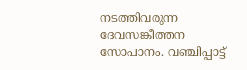നടത്തിവരുന്ന ദേവസങ്കീത്തന സോപാനം. വഞ്ചിപ്പാട്ട്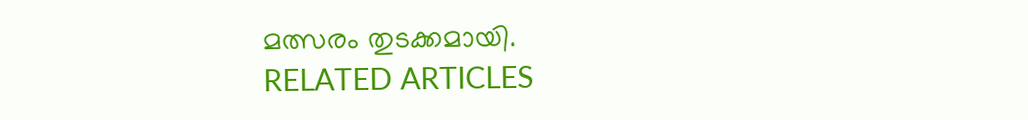മത്സരം തുടക്കമായി.
RELATED ARTICLES